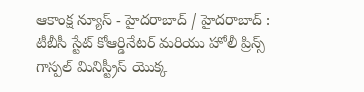ఆకాంక్ష న్యూస్ - హైదరాబాద్ / హైదరాబాద్ : టీబీసీ స్టేట్ కోఆర్డినేటర్ మరియు హోలీ ప్రిన్స్ గాస్పల్ మినిస్ట్రీస్ యొక్క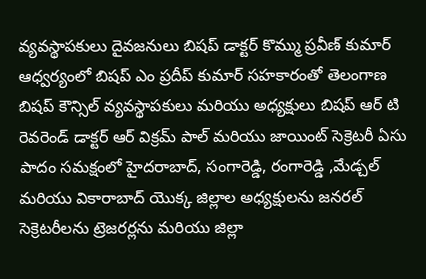వ్యవస్థాపకులు దైవజనులు బిషప్ డాక్టర్ కొమ్ము ప్రవీణ్ కుమార్ ఆధ్వర్యంలో బిషప్ ఎం ప్రదీప్ కుమార్ సహకారంతో తెలంగాణ బిషప్ కౌన్సిల్ వ్యవస్థాపకులు మరియు అధ్యక్షులు బిషప్ ఆర్ టి రెవరెండ్ డాక్టర్ ఆర్ విక్రమ్ పాల్ మరియు జాయింట్ సెక్రెటరీ ఏసు పాదం సమక్షంలో హైదరాబాద్, సంగారెడ్డి, రంగారెడ్డి ,మేడ్చల్ మరియు వికారాబాద్ యొక్క జిల్లాల అధ్యక్షులను జనరల్ సెక్రెటరీలను ట్రెజరర్లను మరియు జిల్లా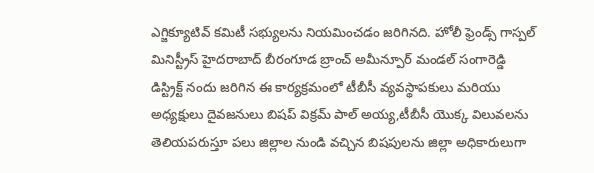ఎగ్జిక్యూటివ్ కమిటీ సభ్యులను నియమించడం జరిగినది. హోలీ ఫ్రెండ్స్ గాస్పల్ మినిస్ట్రీస్ హైదరాబాద్ బీరంగూడ బ్రాంచ్ అమీన్పూర్ మండల్ సంగారెడ్డి డిస్ట్రిక్ట్ నందు జరిగిన ఈ కార్యక్రమంలో టీబీసీ వ్యవస్థాపకులు మరియు అధ్యక్షులు దైవజనులు బిషప్ విక్రమ్ పాల్ అయ్య,టీబీసీ యొక్క విలువలను తెలియపరుస్తూ పలు జిల్లాల నుండి వచ్చిన బిషపులను జిల్లా అధికారులుగా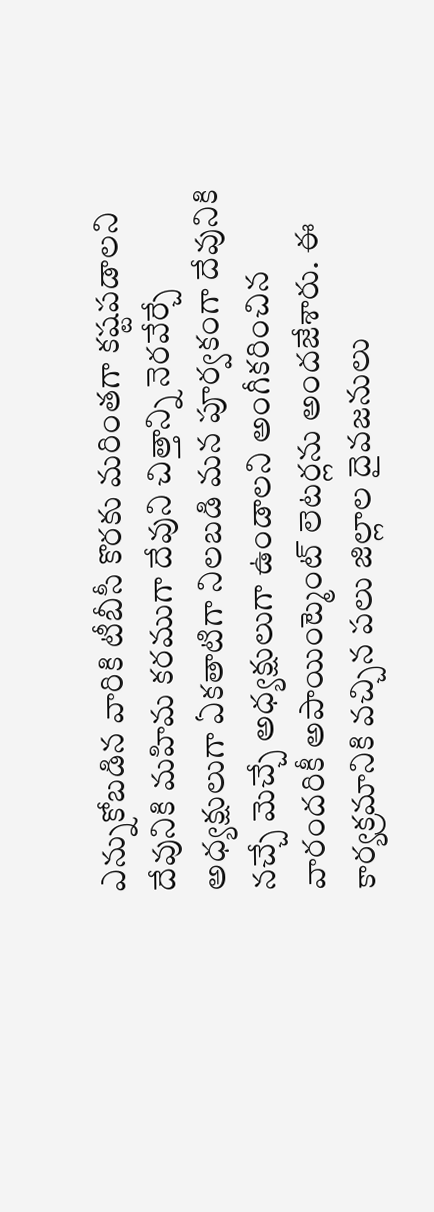ఎన్నుకోబడిన వారికి టీబీసీ కొరకు మరింతగా కష్టపడాలని దేవునికి మహిమ కరముగా దేవుని చిత్తాన్ని నెరవేర్చే అధ్యక్షులుగా ఏకతాటిగా నిలబడి మన పూర్వకంగా దేవునికి నచ్చే మెచ్చే అధ్యక్షులుగా ఉండాలని అంగీకరించిన వారందరికీ అపాయింట్మెంట్ లెటర్లను అందజేశారు. ఈ కార్యక్రమానికి వచ్చిన పలు జిల్లాల దైవజనులు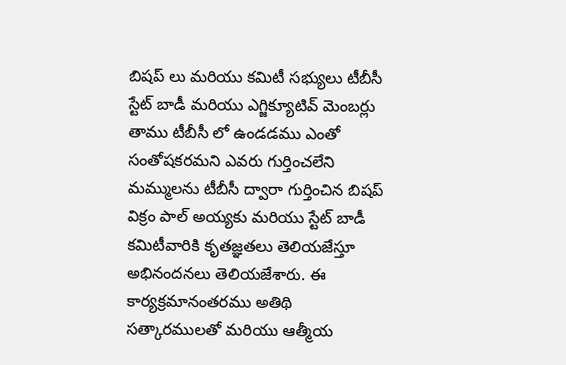బిషప్ లు మరియు కమిటీ సభ్యులు టీబీసీ స్టేట్ బాడీ మరియు ఎగ్జిక్యూటివ్ మెంబర్లు తాము టీబీసీ లో ఉండడము ఎంతో సంతోషకరమని ఎవరు గుర్తించలేని మమ్ములను టీబీసీ ద్వారా గుర్తించిన బిషప్ విక్రం పాల్ అయ్యకు మరియు స్టేట్ బాడీ కమిటీవారికి కృతజ్ఞతలు తెలియజేస్తూ అభినందనలు తెలియజేశారు. ఈ కార్యక్రమానంతరము అతిథి సత్కారములతో మరియు ఆత్మీయ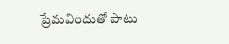ప్రేమవిందుతో పాటు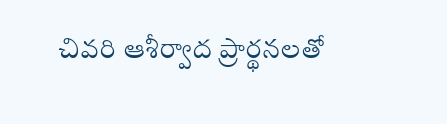చివరి ఆశీర్వాద ప్రార్థనలతో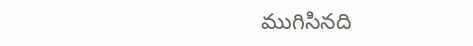ముగిసినది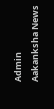Admin
Aakanksha News